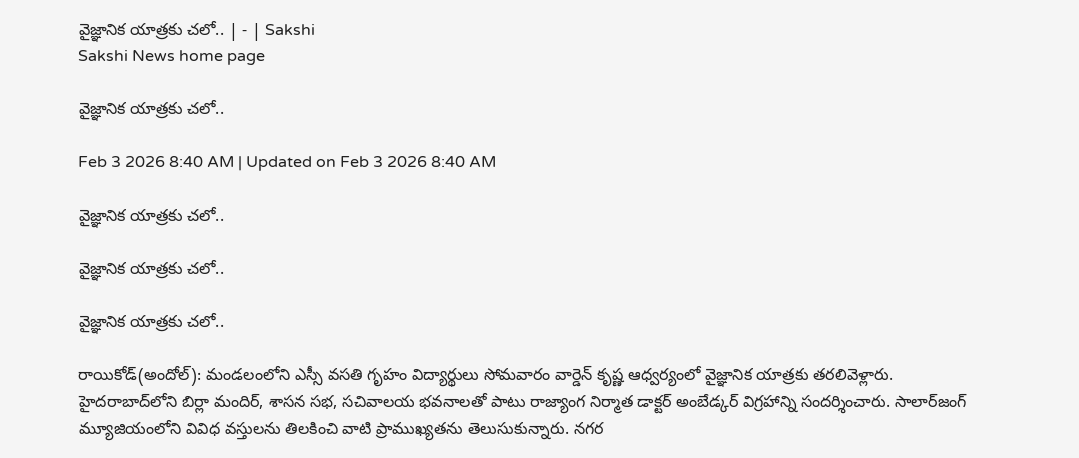వైజ్ఞానిక యాత్రకు చలో.. | - | Sakshi
Sakshi News home page

వైజ్ఞానిక యాత్రకు చలో..

Feb 3 2026 8:40 AM | Updated on Feb 3 2026 8:40 AM

వైజ్ఞానిక యాత్రకు చలో..

వైజ్ఞానిక యాత్రకు చలో..

వైజ్ఞానిక యాత్రకు చలో..

రాయికోడ్‌(అందోల్‌): మండలంలోని ఎస్సీ వసతి గృహం విద్యార్థులు సోమవారం వార్డెన్‌ కృష్ణ ఆధ్వర్యంలో వైజ్ఞానిక యాత్రకు తరలివెళ్లారు. హైదరాబాద్‌లోని బిర్లా మందిర్‌, శాసన సభ, సచివాలయ భవనాలతో పాటు రాజ్యాంగ నిర్మాత డాక్టర్‌ అంబేడ్కర్‌ విగ్రహాన్ని సందర్శించారు. సాలార్‌జంగ్‌ మ్యూజియంలోని వివిధ వస్తులను తిలకించి వాటి ప్రాముఖ్యతను తెలుసుకున్నారు. నగర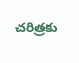చరిత్రకు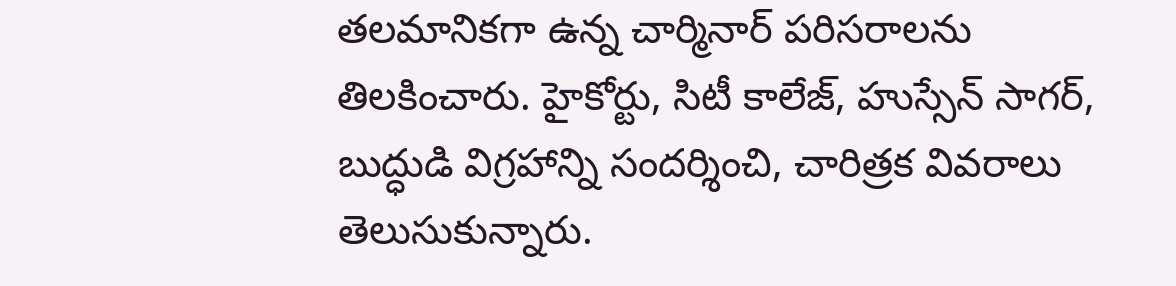తలమానికగా ఉన్న చార్మినార్‌ పరిసరాలను తిలకించారు. హైకోర్టు, సిటీ కాలేజ్‌, హుస్సేన్‌ సాగర్‌, బుద్ధుడి విగ్రహాన్ని సందర్శించి, చారిత్రక వివరాలు తెలుసుకున్నారు.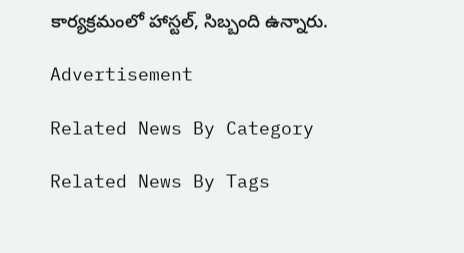కార్యక్రమంలో హాస్టల్‌, సిబ్బంది ఉన్నారు.

Advertisement

Related News By Category

Related News By Tags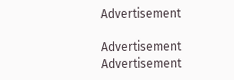Advertisement

Advertisement
Advertisement